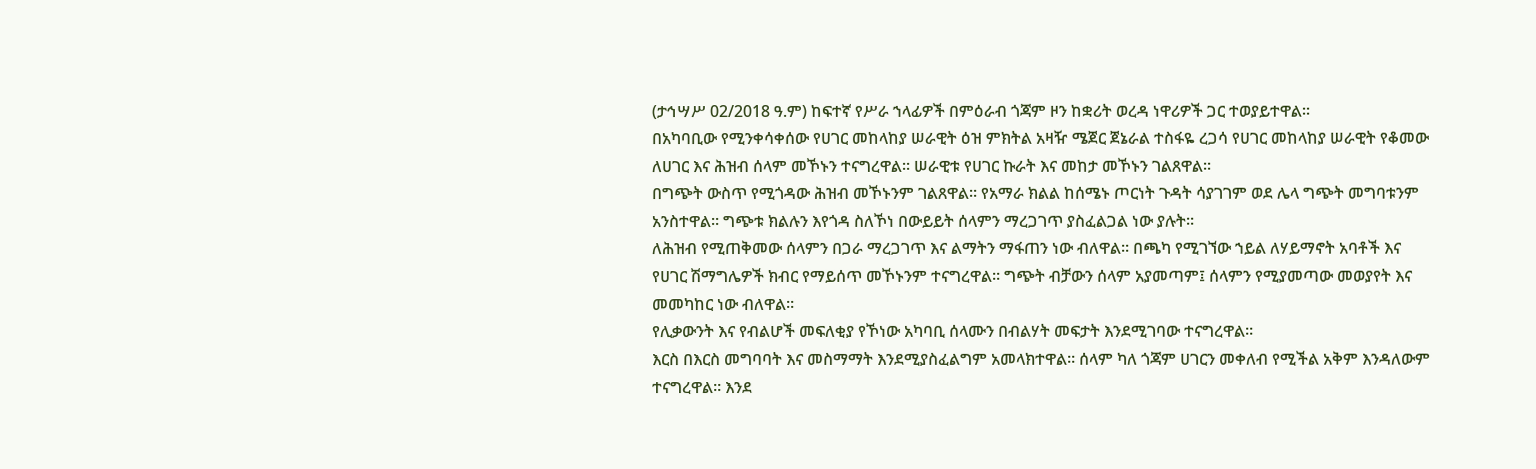(ታኅሣሥ 02/2018 ዓ.ም) ከፍተኛ የሥራ ኀላፊዎች በምዕራብ ጎጃም ዞን ከቋሪት ወረዳ ነዋሪዎች ጋር ተወያይተዋል።
በአካባቢው የሚንቀሳቀሰው የሀገር መከላከያ ሠራዊት ዕዝ ምክትል አዛዥ ሜጀር ጀኔራል ተስፋዬ ረጋሳ የሀገር መከላከያ ሠራዊት የቆመው ለሀገር እና ሕዝብ ሰላም መኾኑን ተናግረዋል። ሠራዊቱ የሀገር ኩራት እና መከታ መኾኑን ገልጸዋል።
በግጭት ውስጥ የሚጎዳው ሕዝብ መኾኑንም ገልጸዋል። የአማራ ክልል ከሰሜኑ ጦርነት ጉዳት ሳያገገም ወደ ሌላ ግጭት መግባቱንም አንስተዋል። ግጭቱ ክልሉን እየጎዳ ስለኾነ በውይይት ሰላምን ማረጋገጥ ያስፈልጋል ነው ያሉት።
ለሕዝብ የሚጠቅመው ሰላምን በጋራ ማረጋገጥ እና ልማትን ማፋጠን ነው ብለዋል። በጫካ የሚገኘው ኀይል ለሃይማኖት አባቶች እና የሀገር ሽማግሌዎች ክብር የማይሰጥ መኾኑንም ተናግረዋል። ግጭት ብቻውን ሰላም አያመጣም፤ ሰላምን የሚያመጣው መወያየት እና መመካከር ነው ብለዋል።
የሊቃውንት እና የብልሆች መፍለቂያ የኾነው አካባቢ ሰላሙን በብልሃት መፍታት እንደሚገባው ተናግረዋል።
እርስ በእርስ መግባባት እና መስማማት እንደሚያስፈልግም አመላክተዋል። ሰላም ካለ ጎጃም ሀገርን መቀለብ የሚችል አቅም እንዳለውም ተናግረዋል። እንደ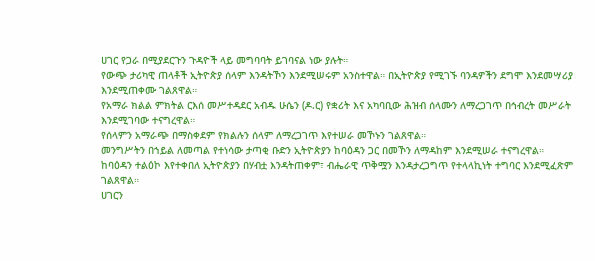ሀገር የጋራ በሚያደርጉን ጉዳዮች ላይ መግባባት ይገባናል ነው ያሉት።
የውጭ ታሪካዊ ጠላቶች ኢትዮጵያ ሰላም እንዳትኾን እንደሚሠሩም አንስተዋል። በኢትዮጵያ የሚገኙ ባንዳዎችን ደግሞ እንደመሣሪያ እንደሚጠቀሙ ገልጸዋል።
የአማራ ክልል ምክትል ርእሰ መሥተዳደር አብዱ ሁሴን (ዶ.ር) የቋሪት እና አካባቢው ሕዝብ ሰላሙን ለማረጋገጥ በኅብረት መሥራት እንደሚገባው ተናግረዋል።
የሰላምን አማራጭ በማስቀደም የክልሉን ሰላም ለማረጋገጥ እየተሠራ መኾኑን ገልጸዋል።
መንግሥትን በኀይል ለመጣል የተነሳው ታጣቂ ቡድን ኢትዮጵያን ከባዕዳን ጋር በመኾን ለማዳከም እንደሚሠራ ተናግረዋል።
ከባዕዳን ተልዕኮ እየተቀበለ ኢትዮጵያን በሃብቷ እንዳትጠቀም፣ ብሔራዊ ጥቅሟን እንዳታረጋግጥ የተላላኪነት ተግባር እንደሚፈጽም ገልጸዋል።
ሀገርን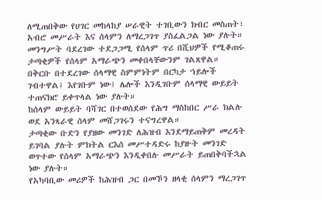ለሚጠበቅው የሀገር መከላከያ ሠራዊት ተገቢውን ክብር መስጠት፣ አብሮ መሥራት እና ሰላምን ለማረጋገጥ ያስፈልጋል ነው ያሉት።
መንግሥት ባደረገው ተደጋጋሚ የሰላም ጥሪ በሺህዎች የሚቆጠሩ ታጣቂዎች የሰላም አማራጭን መቀበላቸውንም ገልጸዋል።
በቅርቡ በተደረገው ሰላማዊ ስምምነትም በርካታ ኀይሎች ገብተዋል፤ እየገቡም ነው፤ ሌሎች እንዲገቡም ሰላማዊ ውይይት ተጠናክሮ ይቀጥላል ነው ያሉት።
ከሰላም ውይይት ባሻገር በተወሰደው የሕግ ማስከበር ሥራ ክልሉ ወደ አንጻራዊ ሰላም መሸጋገሩን ተናግረዋል።
ታጣቂው ቡድን የያዘው መንገድ ለሕዝብ እንደማይጠቅም መረዳት ይገባል ያሉት ምክትል ርእሰ መሥተዳድሩ ከያዙት መንገድ ወጥተው የሰላም አማራጭን እንዲቀበሉ መሥራት ይጠበቅባችኋል ነው ያሉት።
የአካባቢው መሪዎች ከሕዝብ ጋር በመኾን ዘላቂ ሰላምን ማረጋገጥ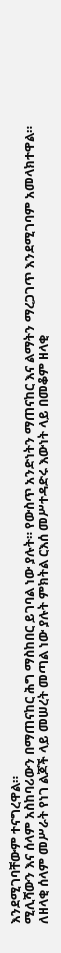እንደሚገባቸውም ተናግረዋል።
ሚሊሻውን እና ሰላም አስከባሪውን በማጠናከር ሕግ ማስከበር ይገባል ነው ያሉት። የውስጥ አንድነትን ማጠናከር እና ልማትን ማረጋገጥ እንደሚገባም አመላክተዋል።
ለዘላቂ ሰላም መሥራት የነገ ልጆች ላይ መሠረት መጣል ነው ያሉት ምክትል ርእሰ መሥተዳድሩ እውነት ላይ በመቆም ዘላቂ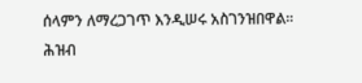ሰላምን ለማረጋገጥ እንዲሠሩ አስገንዝበዋል።
ሕዝብ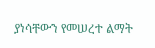ያነሳቸውን የመሠረተ ልማት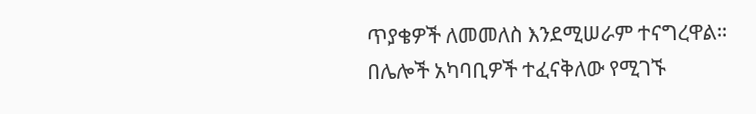ጥያቄዎች ለመመለስ እንደሚሠራም ተናግረዋል።
በሌሎች አካባቢዎች ተፈናቅለው የሚገኙ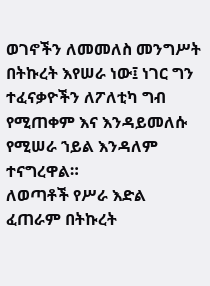ወገኖችን ለመመለስ መንግሥት በትኩረት እየሠራ ነው፤ ነገር ግን ተፈናቃዮችን ለፖለቲካ ግብ የሚጠቀም እና እንዳይመለሱ የሚሠራ ኀይል እንዳለም ተናግረዋል።
ለወጣቶች የሥራ እድል ፈጠራም በትኩረት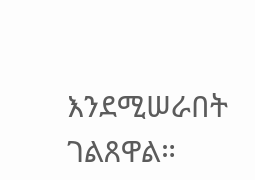እንደሚሠራበት ገልጸዋል።